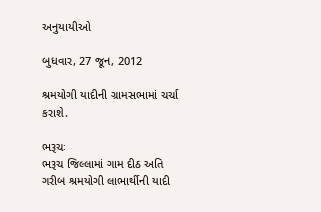અનુયાયીઓ

બુધવાર, 27 જૂન, 2012

શ્રમયોગી યાદીની ગ્રામસભામાં ચર્ચા કરાશે.

ભરૂચઃ
ભરૂચ જિલ્લામાં ગામ દીઠ અતિ ગરીબ શ્રમયોગી લાભાર્થીની યાદી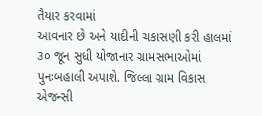તૈયાર કરવામાં
આવનાર છે અને યાદીની ચકાસણી કરી હાલમાં ૩૦ જૂન સુધી યોજાનાર ગ્રામસભાઓમાં
પુનઃબહાલી અપાશે. જિલ્લા ગ્રામ વિકાસ એજન્સી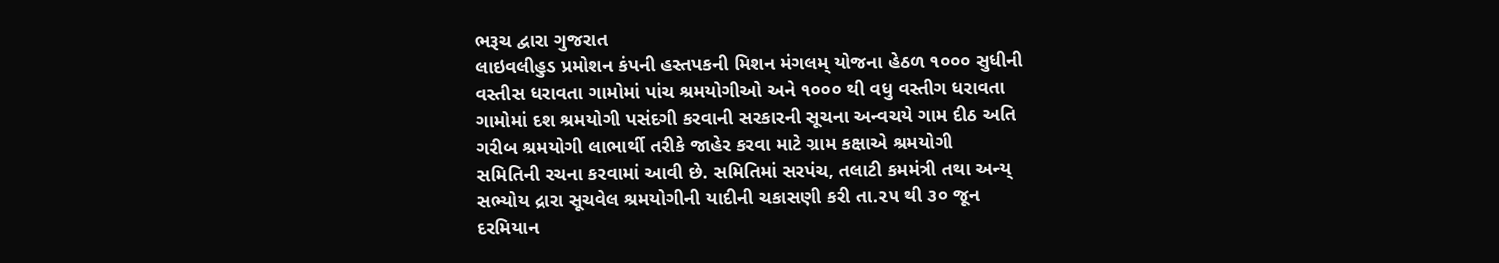ભરૂચ દ્વારા ગુજરાત
લાઇવલીહુડ પ્રમોશન કંપની હસ્તપકની મિશન મંગલમ્‌ યોજના હેઠળ ૧૦૦૦ સુધીની
વસ્તીસ ધરાવતા ગામોમાં પાંચ શ્રમયોગીઓ અને ૧૦૦૦ થી વધુ વસ્તીગ ધરાવતા
ગામોમાં દશ શ્રમયોગી પસંદગી કરવાની સરકારની સૂચના અન્વચયે ગામ દીઠ અતિ
ગરીબ શ્રમયોગી લાભાર્થી તરીકે જાહેર કરવા માટે ગ્રામ કક્ષાએ શ્રમયોગી
સમિતિની રચના કરવામાં આવી છે. સમિતિમાં સરપંચ, તલાટી કમમંત્રી તથા અન્ય્
સભ્યોય દ્રારા સૂચવેલ શ્રમયોગીની યાદીની ચકાસણી કરી તા.૨૫ થી ૩૦ જૂન
દરમિયાન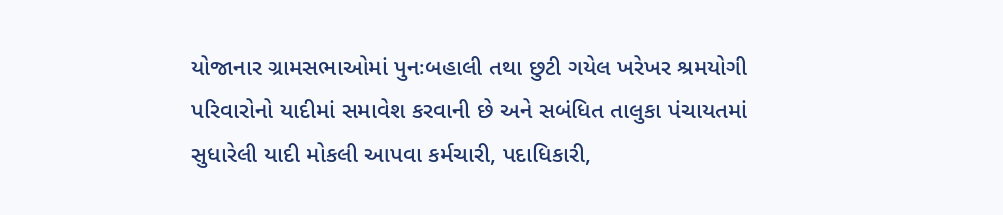યોજાનાર ગ્રામસભાઓમાં પુનઃબહાલી તથા છુટી ગયેલ ખરેખર શ્રમયોગી
પરિવારોનો યાદીમાં સમાવેશ કરવાની છે અને સબંધિત તાલુકા પંચાયતમાં
સુધારેલી યાદી મોકલી આપવા કર્મચારી, પદાધિકારી,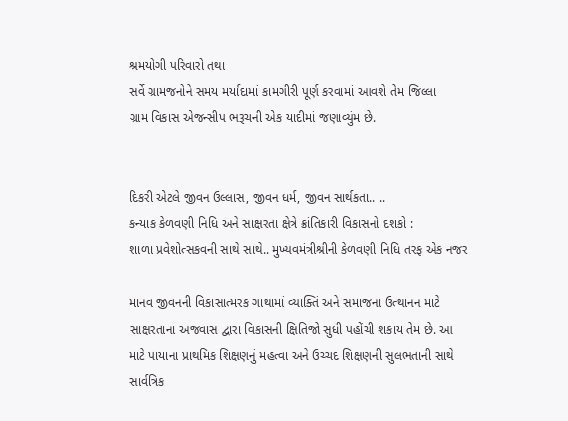શ્રમયોગી પરિવારો તથા
સર્વે ગ્રામજનોને સમય મર્યાદામાં કામગીરી પૂર્ણ કરવામાં આવશે તેમ જિલ્લા
ગ્રામ વિકાસ એજન્સીપ ભરૂચની એક યાદીમાં જણાવ્યુંમ છે.


દિકરી એટલે જીવન ઉલ્લાસ, જીવન ધર્મ, જીવન સાર્થકતા.. ..
કન્યાક કેળવણી નિધિ અને સાક્ષરતા ક્ષેત્રે ક્રાંતિકારી વિકાસનો દશકો :
શાળા પ્રવેશોત્સકવની સાથે સાથે.. મુખ્યવમંત્રીશ્રીની કેળવણી નિધિ તરફ એક નજર

માનવ જીવનની વિકાસાત્મરક ગાથામાં વ્યાક્તિં અને સમાજના ઉત્થાનન માટે
સાક્ષરતાના અજવાસ દ્વારા વિકાસની ક્ષિતિજો સુધી પહોંચી શકાય તેમ છે. આ
માટે પાયાના પ્રાથમિક શિક્ષણનું મહત્વા અને ઉચ્ચદ શિક્ષણની સુલભતાની સાથે
સાર્વત્રિક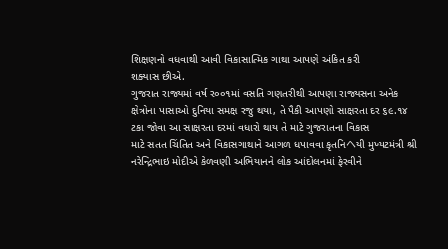શિક્ષણનો વધવાથી આવી વિકાસાત્મિક ગાથા આપણે અંકિત કરી
શક્યાસ છીએ.
ગુજરાત રાજ્ય‍માં વર્ષ ર૦૦૧માં વસતિ ગણતરીથી આપણા રાજ્યસના અનેક
ક્ષેત્રોના પાસાઓ દુનિયા સમક્ષ રજુ થયા, તે પૈકી આપણો સાક્ષરતા દર ૬૯.૧૪
ટકા જોવા આ સાક્ષરતા દરમાં વધારો થાય તે માટે ગુજરાતના વિકાસ
માટે સતત ચિંતિત અને વિકાસગાથાને આગળ ધપાવવા કૃતનિヘયી મુખ્યટમંત્રી શ્રી
નરેન્દ્રિભાઇ મોદીએ કેળવણી અભિયાનને લોક આંદોલનમાં ફેરવીને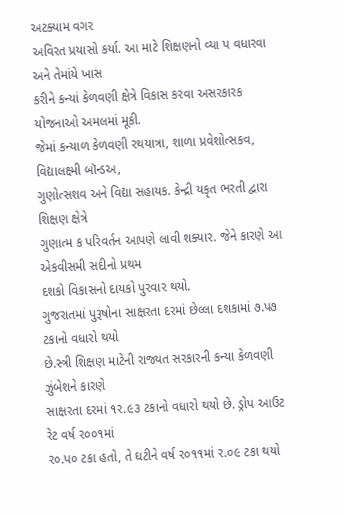અટક્યામ વગર
અવિરત પ્રયાસો કર્યા. આ માટે શિક્ષણનો વ્યા પ વધારવા અને તેમાંયે ખાસ
કરીને કન્યાં કેળવણી ક્ષેત્રે વિકાસ કરવા અસરકારક યોજનાઓ અમલમાં મૂકી.
જેમાં કન્યાળ કેળવણી રથયાત્રા, શાળા પ્રવેશોત્સકવ, વિદ્યાલક્ષ્મી બૉન્ડઅ,
ગુણોત્સશવ અને વિદ્યા સહાયક. કેન્દ્રી યકૃત ભરતી દ્વારા શિક્ષણ ક્ષેત્રે
ગુણાત્મ ક પરિવર્તન આપણે લાવી શક્યાર. જેને કારણે આ એકવીસમી સદીનો પ્રથમ
દશકો વિકાસનો દાયકો પુરવાર થયો.
ગુજરાતમાં પુરૂષોના સાક્ષરતા દરમાં છેલ્લા દશકામાં ૭.પ૭ ટકાનો વધારો થયો
છે.સ્ત્રી શિક્ષણ માટેની રાજ્યત સરકારની કન્યા કેળવણી ઝુંબેશને કારણે
સાક્ષરતા દરમાં ૧ર.૯૩ ટકાનો વધારો થયો છે. ડ્રોપ આઉટ રેટ વર્ષ ર૦૦૧માં
ર૦.પ૦ ટકા હતો, તે ઘટીને વર્ષ ર૦૧૧માં ર.૦૯ ટકા થયો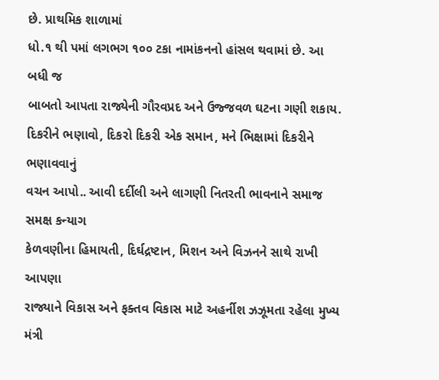છે. પ્રાથમિક શાળામાં
ધો.૧ થી પમાં લગભગ ૧૦૦ ટકા નામાંકનનો હાંસલ થવામાં છે. આ બધી જ
બાબતો આપતા રાજ્યેની ગૌરવપ્રદ અને ઉજ્જવળ ઘટના ગણી શકાય.
દિકરીને ભણાવો, દિકરો દિકરી એક સમાન, મને ભિક્ષામાં દિકરીને ભણાવવાનું
વચન આપો.. આવી દર્દીલી અને લાગણી નિતરતી ભાવનાને સમાજ સમક્ષ કન્યાગ
કેળવણીના હિમાયતી, દિર્ઘદ્રષ્ટાન, મિશન અને વિઝનને સાથે રાખી આપણા
રાજ્યાને વિકાસ અને ફક્તવ વિકાસ માટે અહર્નીશ ઝઝૂમતા રહેલા મુખ્ય મંત્રી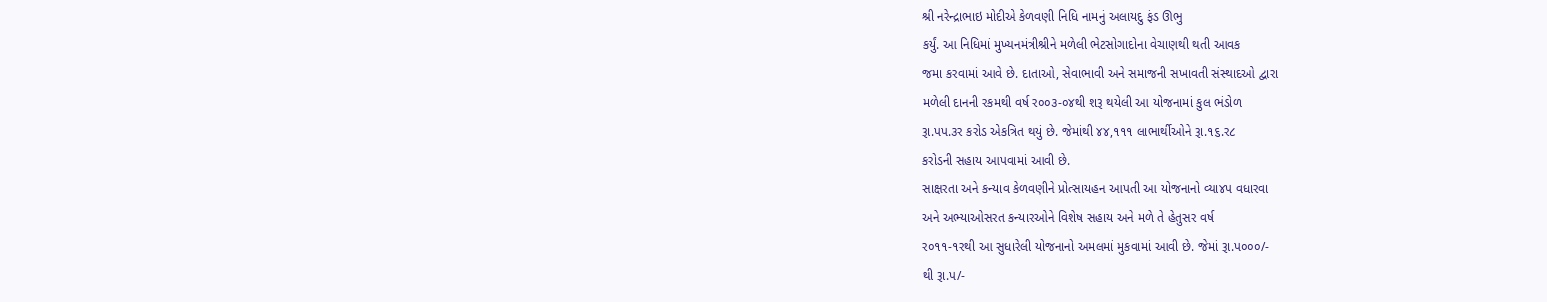શ્રી નરેન્દ્રાભાઇ મોદીએ કેળવણી નિધિ નામનું અલાયદુ ફંડ ઊભુ
કર્યું. આ નિધિમાં મુખ્યનમંત્રીશ્રીને મળેલી ભેટસોગાદોના વેચાણથી થતી આવક
જમા કરવામાં આવે છે. દાતાઓ, સેવાભાવી અને સમાજની સખાવતી સંસ્થાદઓ દ્વારા
મળેલી દાનની રકમથી વર્ષ ર૦૦૩-૦૪થી શરૂ થયેલી આ યોજનામાં કુલ ભંડોળ
રૂા.પપ.૩ર કરોડ એકત્રિત થયું છે. જેમાંથી ૪૪,૧૧૧ લાભાર્થીઓને રૂા.૧૬.ર૮
કરોડની સહાય આપવામાં આવી છે.
સાક્ષરતા અને કન્યાવ કેળવણીને પ્રોત્સાયહન આપતી આ યોજનાનો વ્યા૪પ વધારવા
અને અભ્યાઓસરત કન્યારઓને વિશેષ સહાય અને મળે તે હેતુસર વર્ષ
ર૦૧૧-૧રથી આ સુધારેલી યોજનાનો અમલમાં મુકવામાં આવી છે. જેમાં રૂા.પ૦૦૦/-
થી રૂા.પ/-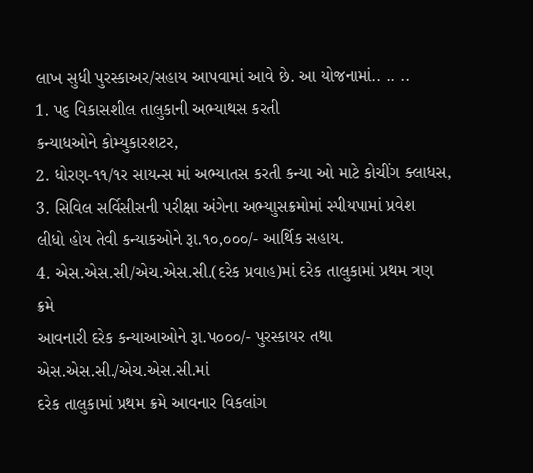લાખ સુધી પુરસ્કાઅર/સહાય આપવામાં આવે છે. આ યોજનામાં.. .. ..
1. પ૬ વિકાસશીલ તાલુકાની અભ્યાથસ કરતી
કન્યાધઓને કોમ્યુકારશટર,
2. ધોરણ-૧૧/૧ર સાયન્સ માં અભ્યાતસ કરતી કન્યા ઓ માટે કોચીંગ ક્લાધસ,
3. સિવિલ સર્વિસીસની પરીક્ષા અંગેના અભ્યાુસક્રમોમાં સ્પીયપામાં પ્રવેશ
લીધો હોય તેવી કન્યાકઓને રૂા.૧૦,૦૦૦/- આર્થિક સહાય.
4. એસ.એસ.સી/એચ.એસ.સી.(દરેક પ્રવાહ)માં દરેક તાલુકામાં પ્રથમ ત્રણ ક્રમે
આવનારી દરેક કન્યાઆઓને રૂા.પ૦૦૦/- પુરસ્કાયર તથા એસ.એસ.સી./એચ.એસ.સી.માં
દરેક તાલુકામાં પ્રથમ ક્રમે આવનાર વિકલાંગ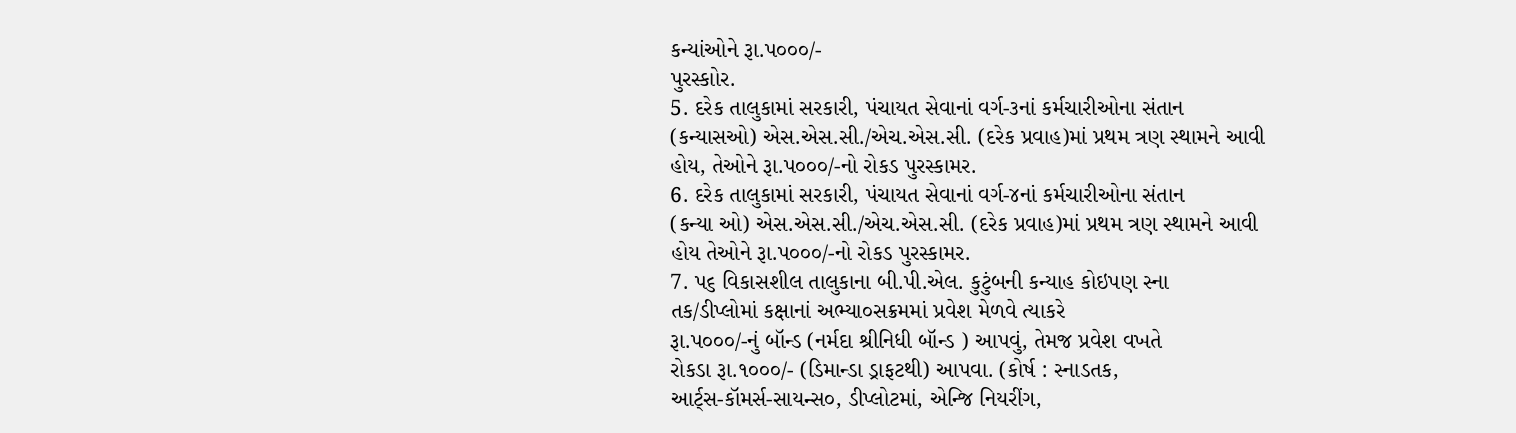કન્યાંઓને રૂા.પ૦૦૦/-
પુરસ્કાોર.
5. દરેક તાલુકામાં સરકારી, પંચાયત સેવાનાં વર્ગ-૩નાં કર્મચારીઓના સંતાન
(કન્યાસઓ) એસ.એસ.સી./એચ.એસ.સી. (દરેક પ્રવાહ)માં પ્રથમ ત્રણ સ્થામને આવી
હોય, તેઓને રૂા.પ૦૦૦/-નો રોકડ પુરસ્કામર.
6. દરેક તાલુકામાં સરકારી, પંચાયત સેવાનાં વર્ગ-૪નાં કર્મચારીઓના સંતાન
(કન્યા ઓ) એસ.એસ.સી./એચ.એસ.સી. (દરેક પ્રવાહ)માં પ્રથમ ત્રણ સ્થામને આવી
હોય તેઓને રૂા.પ૦૦૦/-નો રોકડ પુરસ્કામર.
7. પ૬ વિકાસશીલ તાલુકાના બી.પી.એલ. કુટુંબની કન્યાહ કોઇપણ સ્ના
તક/ડીપ્લોમાં કક્ષાનાં અભ્યા૦સક્રમમાં પ્રવેશ મેળવે ત્યાકરે
રૂા.પ૦૦૦/-નું બૉન્ડ (નર્મદા શ્રીનિધી બૉન્ડ ) આપવું, તેમજ પ્રવેશ વખતે
રોકડા રૂા.૧૦૦૦/- (ડિમાન્ડા ડ્રાફટથી) આપવા. (કોર્ષ : સ્નાડતક,
આર્ટ્‌સ-કૉમર્સ-સાયન્સ૦, ડીપ્લોટમાં, એન્જિ નિયરીંગ,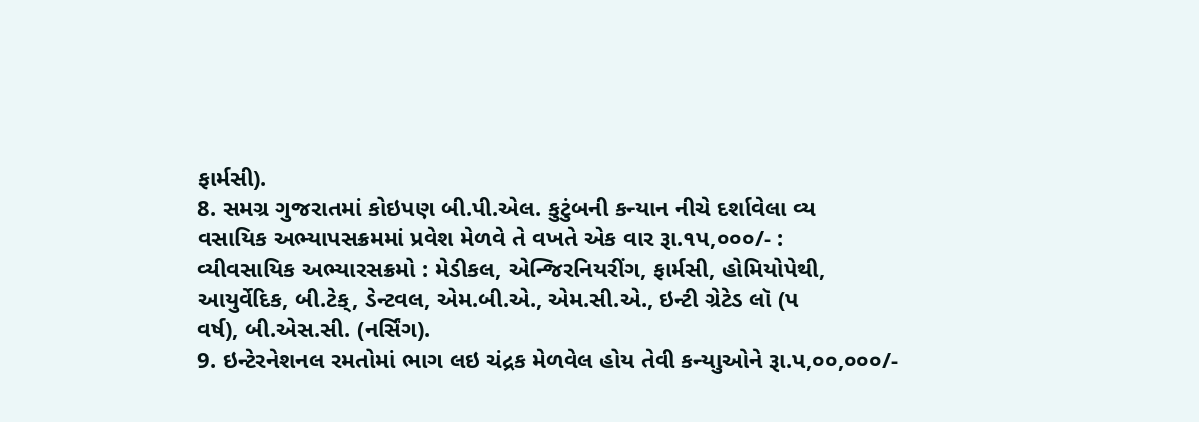ફાર્મસી).
8. સમગ્ર ગુજરાતમાં કોઇપણ બી.પી.એલ. કુટુંબની કન્યાન નીચે દર્શાવેલા વ્ય
વસાયિક અભ્યાપસક્રમમાં પ્રવેશ મેળવે તે વખતે એક વાર રૂા.૧પ,૦૦૦/- :
વ્યીવસાયિક અભ્યારસક્રમો : મેડીકલ, એન્જિરનિયરીંગ, ફાર્મસી, હોમિયોપેથી,
આયુર્વેદિક, બી.ટેક્‌, ડેન્ટવલ, એમ.બી.એ., એમ.સી.એ., ઇન્ટી ગ્રેટેડ લૉ (પ
વર્ષ), બી.એસ.સી. (નર્સિંગ).
9. ઇન્ટેરનેશનલ રમતોમાં ભાગ લઇ ચંદ્રક મેળવેલ હોય તેવી કન્યાુઓને રૂા.પ,૦૦,૦૦૦/-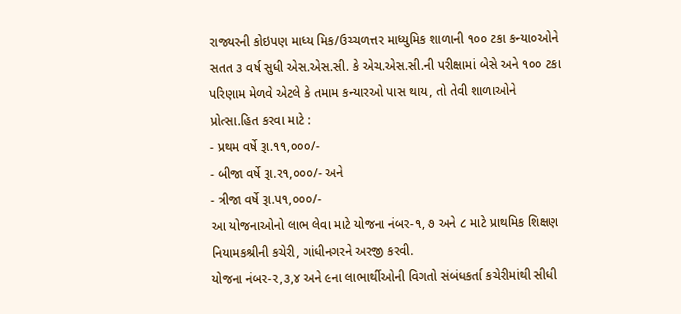રાજ્યરની કોઇપણ માધ્ય મિક/ઉચ્ચળત્તર માધ્યુમિક શાળાની ૧૦૦ ટકા કન્યા૦ઓને
સતત ૩ વર્ષ સુધી એસ.એસ.સી. કે એચ.એસ.સી.ની પરીક્ષામાં બેસે અને ૧૦૦ ટકા
પરિણામ મેળવે એટલે કે તમામ કન્યારઓ પાસ થાય, તો તેવી શાળાઓને
પ્રોત્સા.હિત કરવા માટે :
- પ્રથમ વર્ષે રૂા.૧૧,૦૦૦/-
- બીજા વર્ષે રૂા.ર૧,૦૦૦/- અને
- ત્રીજા વર્ષે રૂા.પ૧,૦૦૦/-
આ યોજનાઓનો લાભ લેવા માટે યોજના નંબર-૧, ૭ અને ૮ માટે પ્રાથમિક શિક્ષણ
નિયામકશ્રીની કચેરી, ગાંધીનગરને અરજી કરવી.
યોજના નંબર-ર,૩,૪ અને ૯ના લાભાર્થીઓની વિગતો સંબંધકર્તા કચેરીમાંથી સીધી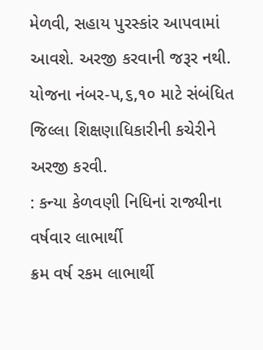મેળવી, સહાય પુરસ્કાંર આપવામાં આવશે. અરજી કરવાની જરૂર નથી.
યોજના નંબર-પ,૬,૧૦ માટે સંબંધિત જિલ્લા શિક્ષણાધિકારીની કચેરીને અરજી કરવી.
: કન્યા કેળવણી નિધિનાં રાજ્યીના વર્ષવાર લાભાર્થી
ક્રમ વર્ષ રકમ લાભાર્થી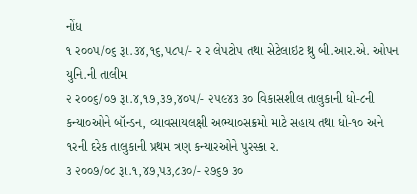નોંધ
૧ ર૦૦પ/૦૬ રૂા.૩૪,૧૬,પ૮પ/- ર ર લેપટોપ તથા સેટેલાઇટ થ્રુ બી.આર.એ. ઓપન
યુનિ.ની તાલીમ
૨ ર૦૦૬/૦૭ રૂા.૪,૧૭,૩૭,૪૦પ/- ૨૫૯૪૩ ૩૦ વિકાસશીલ તાલુકાની ધો-૮ની
કન્યા૦ઓને બૉન્ડન, વ્યાવસાયલક્ષી અભ્યા૦સક્રમો માટે સહાય તથા ધો-૧૦ અને
૧રની દરેક તાલુકાની પ્રથમ ત્રણ કન્યારઓને પુરસ્કા ર.
૩ ૨૦૦૭/૦૮ રૂા.૧,૪૭,પ૩,૮૩૦/- ૨૭૬૭ ૩૦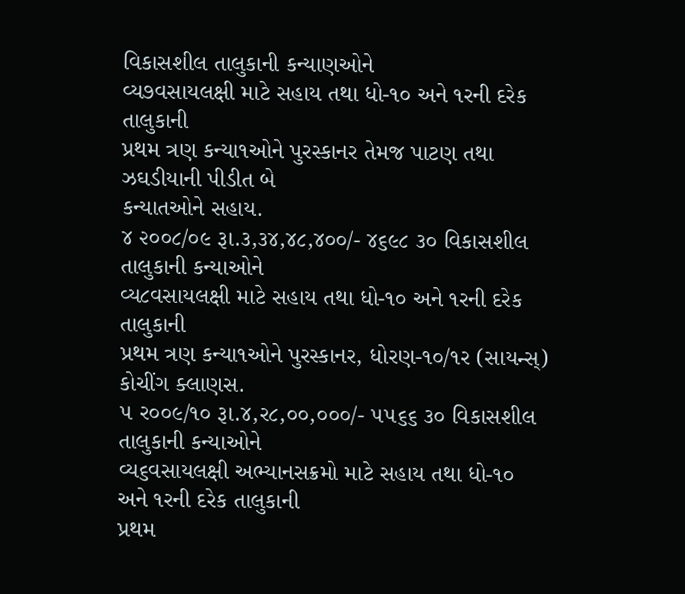વિકાસશીલ તાલુકાની કન્યાણઓને
વ્ય૭વસાયલક્ષી માટે સહાય તથા ધો-૧૦ અને ૧રની દરેક તાલુકાની
પ્રથમ ત્રણ કન્યા૧ઓને પુરસ્કાનર તેમજ પાટણ તથા ઝઘડીયાની પીડીત બે
કન્યાતઓને સહાય.
૪ ૨૦૦૮/૦૯ રૂા.૩,૩૪,૪૮,૪૦૦/- ૪૬૯૮ ૩૦ વિકાસશીલ તાલુકાની કન્યાઓને
વ્ય૮વસાયલક્ષી માટે સહાય તથા ધો-૧૦ અને ૧રની દરેક તાલુકાની
પ્રથમ ત્રણ કન્યા૧ઓને પુરસ્કાનર, ધોરણ-૧૦/૧ર (સાયન્સ્) કોચીંગ ક્લાણસ.
૫ ર૦૦૯/૧૦ રૂા.૪,ર૮,૦૦,૦૦૦/- ૫૫૬૬ ૩૦ વિકાસશીલ તાલુકાની કન્યા‍ઓને
વ્ય૬વસાયલક્ષી અભ્યાનસક્રમો માટે સહાય તથા ધો-૧૦ અને ૧રની દરેક તાલુકાની
પ્રથમ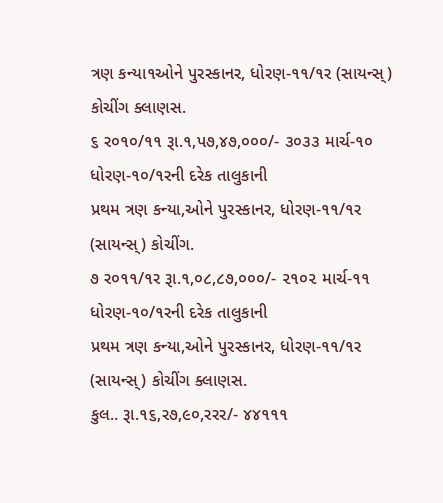ત્રણ કન્યા૧ઓને પુરસ્કાનર, ધોરણ-૧૧/૧ર (સાયન્સ્) કોચીંગ ક્લાણસ.
૬ ર૦૧૦/૧૧ રૂા.૧,પ૭,૪૭,૦૦૦/- ૩૦૩૩ માર્ચ-૧૦ ધોરણ-૧૦/૧રની દરેક તાલુકાની
પ્રથમ ત્રણ કન્યા,ઓને પુરસ્કાનર, ધોરણ-૧૧/૧ર (સાયન્સ્) કોચીંગ.
૭ ર૦૧૧/૧ર રૂા.૧,૦૮,૮૭,૦૦૦/- ૨૧૦૨ માર્ચ-૧૧ ધોરણ-૧૦/૧રની દરેક તાલુકાની
પ્રથમ ત્રણ કન્યા,ઓને પુરસ્કાનર, ધોરણ-૧૧/૧ર (સાયન્સ્) કોચીંગ ક્લાણસ.
કુલ.. રૂા.૧૬,ર૭,૯૦,રરર/- ૪૪૧૧૧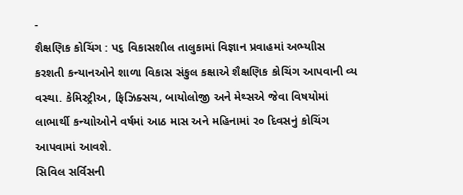-
શૈક્ષણિક કોચિંગ : પ૬ વિકાસશીલ તાલુકામાં વિજ્ઞાન પ્રવાહમાં અભ્યાીસ
કરશતી કન્યાનઓને શાળા વિકાસ સંકુલ કક્ષાએ શૈક્ષણિક કોચિંગ આપવાની વ્ય
વસ્થા. કેમિસ્ટ્રીઅ, ફિઝિક્સચ, બાયોલોજી અને મેથ્સએ જેવા વિષયોમાં
લાભાર્થી કન્યાોઓને વર્ષમાં આઠ માસ અને મહિનામાં ર૦ દિવસનું કોચિંગ
આપવામાં આવશે.
સિવિલ સર્વિસની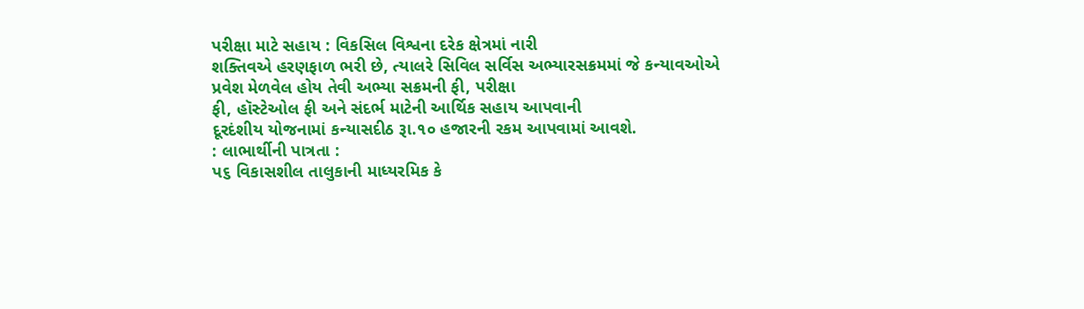પરીક્ષા માટે સહાય : વિકસિલ વિશ્વના દરેક ક્ષેત્રમાં નારી
શક્તિવએ હરણફાળ ભરી છે, ત્યાલરે સિવિલ સર્વિસ અભ્યારસક્રમમાં જે કન્યાવઓએ
પ્રવેશ મેળવેલ હોય તેવી અભ્યા સક્રમની ફી, પરીક્ષા
ફી, હૉસ્ટેઓલ ફી અને સંદર્ભ માટેની આર્થિક સહાય આપવાની
દૂરદંશીય યોજનામાં કન્યાસદીઠ રૂા.૧૦ હજારની રકમ આપવામાં આવશે.
: લાભાર્થીની પાત્રતા :
પ૬ વિકાસશીલ તાલુકાની માધ્યરમિક કે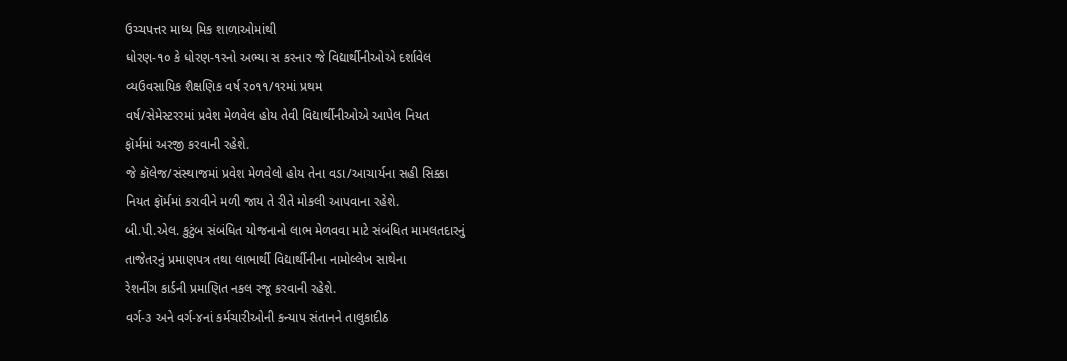ઉચ્ચપત્તર માધ્ય મિક શાળાઓમાંથી
ધોરણ-૧૦ કે ધોરણ-૧રનો અભ્યા સ કરનાર જે વિદ્યાર્થીનીઓએ દર્શાવેલ
વ્યઉવસાયિક શૈક્ષણિક વર્ષ ર૦૧૧/૧રમાં પ્રથમ
વર્ષ/સેમેસ્ટરરમાં પ્રવેશ મેળવેલ હોય તેવી વિદ્યાર્થીનીઓએ આપેલ નિયત
ફૉર્મમાં અરજી કરવાની રહેશે.
જે કૉલેજ/સંસ્થાજમાં પ્રવેશ મેળવેલો હોય તેના વડા/આચાર્યના સહી સિક્કા
નિયત ફૉર્મમાં કરાવીને મળી જાય તે રીતે મોકલી આપવાના રહેશે.
બી.પી.એલ. કુટુંબ સંબંધિત યોજનાનો લાભ મેળવવા માટે સંબંધિત મામલતદારનું
તાજેતરનું પ્રમાણપત્ર તથા લાભાર્થી વિદ્યાર્થીનીના નામોલ્લેખ સાથેના
રેશનીંગ કાર્ડની પ્રમાણિત નકલ રજૂ કરવાની રહેશે.
વર્ગ-૩ અને વર્ગ-૪નાં કર્મચારીઓની કન્યાપ સંતાનને તાલુકાદીઠ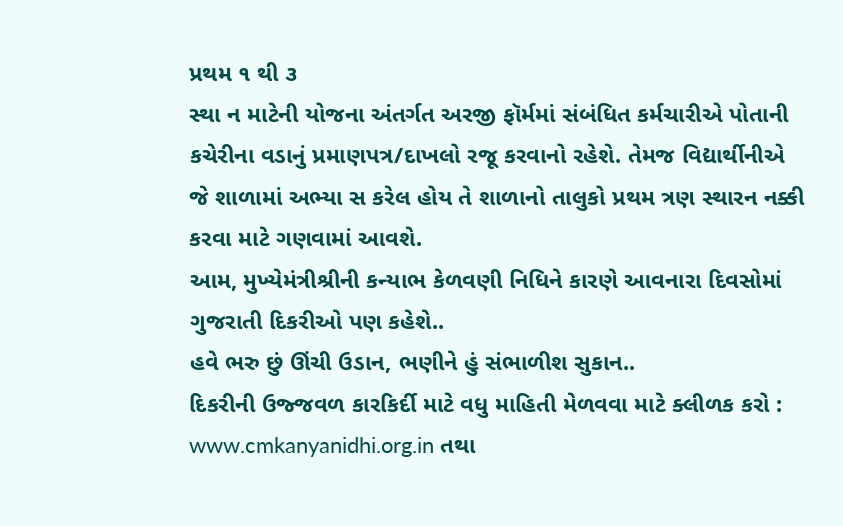પ્રથમ ૧ થી ૩
સ્થા ન માટેની યોજના અંતર્ગત અરજી ફૉર્મમાં સંબંધિત કર્મચારીએ પોતાની
કચેરીના વડાનું પ્રમાણપત્ર/દાખલો રજૂ કરવાનો રહેશે. તેમજ વિદ્યાર્થીનીએ
જે શાળામાં અભ્યા સ કરેલ હોય તે શાળાનો તાલુકો પ્રથમ ત્રણ સ્થારન નક્કી
કરવા માટે ગણવામાં આવશે.
આમ, મુખ્યેમંત્રીશ્રીની કન્યાભ કેળવણી નિધિને કારણે આવનારા દિવસોમાં
ગુજરાતી દિકરીઓ પણ કહેશે..
હવે ભરુ છું ઊંચી ઉડાન, ભણીને હું સંભાળીશ સુકાન..
દિકરીની ઉજ્જવળ કારકિર્દી માટે વધુ માહિતી મેળવવા માટે ક્લીળક કરો :
www.cmkanyanidhi.org.in તથા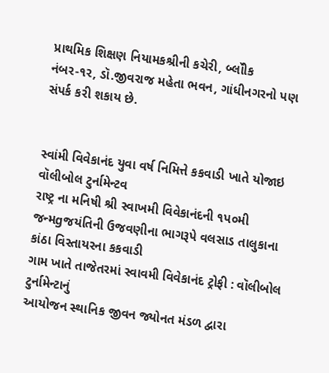પ્રાથમિક શિક્ષણ નિયામકશ્રીની કચેરી, બ્લૉીક
નંબર-૧ર, ડૉ.જીવરાજ મહેતા ભવન, ગાંધીનગરનો પણ સંપર્ક કરી શકાય છે.


સ્વાંમી વિવેકાનંદ યુવા વર્ષ નિમિત્તે કકવાડી ખાતે યોજાઇ વૉલીબોલ ટુર્નામેન્ટવ
રાષ્ટ્ર ના મનિષી શ્રી સ્વાખમી વિવેકાનંદની ૧પ૦મી
જન્મgજયંતિની ઉજવણીના ભાગરૂપે વલસાડ તાલુકાના કાંઠા વિસ્તાયરના કકવાડી
ગામ ખાતે તાજેતરમાં સ્વાવમી વિવેકાનંદ ટ્રોફી : વૉલીબોલ ટુર્નામેન્ટાનું
આયોજન સ્થાનિક જીવન જ્યોનત મંડળ દ્વારા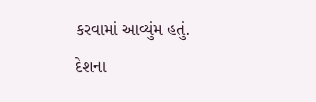કરવામાં આવ્યુંમ હતું.
દેશના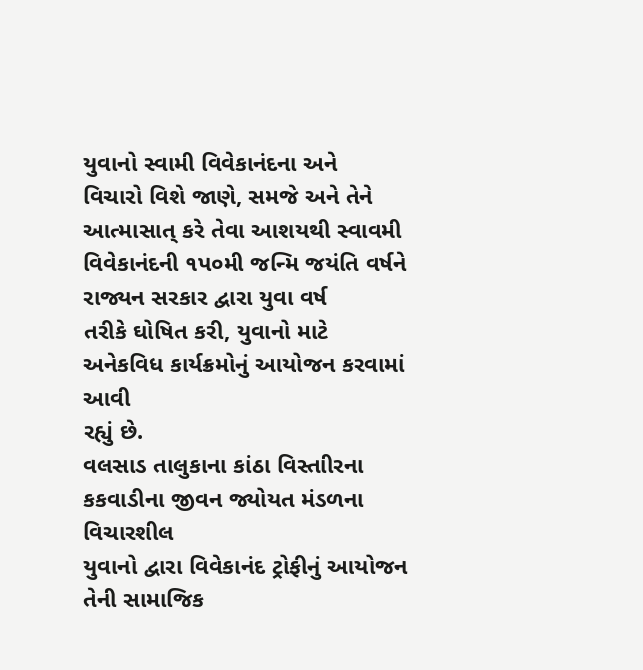યુવાનો સ્વામી વિવેકાનંદના અને
વિચારો વિશે જાણે, સમજે અને તેને આત્માસાત્‌ કરે તેવા આશયથી સ્વાવમી
વિવેકાનંદની ૧પ૦મી જન્મિ જયંતિ વર્ષને રાજ્યન સરકાર દ્વારા યુવા વર્ષ
તરીકે ઘોષિત કરી, યુવાનો માટે અનેકવિધ કાર્યક્રમોનું આયોજન કરવામાં આવી
રહ્યું છે.
વલસાડ તાલુકાના કાંઠા વિસ્તાીરના કકવાડીના જીવન જ્યોયત મંડળના વિચારશીલ
યુવાનો દ્વારા વિવેકાનંદ ટ્રોફીનું આયોજન તેની સામાજિક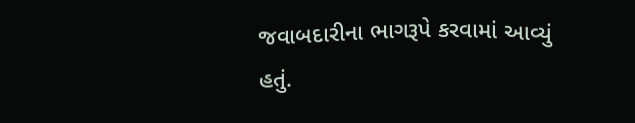જવાબદારીના ભાગરૂપે કરવામાં આવ્યું હતું.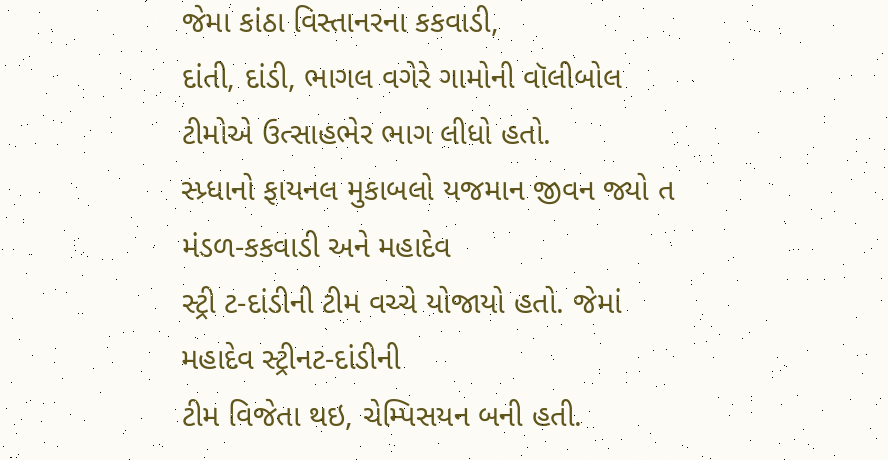જેમા કાંઠા વિસ્તાનરના કકવાડી,
દાંતી, દાંડી, ભાગલ વગેરે ગામોની વૉલીબોલ ટીમોએ ઉત્સાહભેર ભાગ લીધો હતો.
સ્પ્ર્ધાનો ફાયનલ મુકાબલો યજમાન જીવન જ્યો ત મંડળ-કકવાડી અને મહાદેવ
સ્ટ્રી ટ-દાંડીની ટીમ વચ્ચે યોજાયો હતો. જેમાં મહાદેવ સ્ટ્રીનટ-દાંડીની
ટીમ વિજેતા થઇ, ચેમ્પિસયન બની હતી.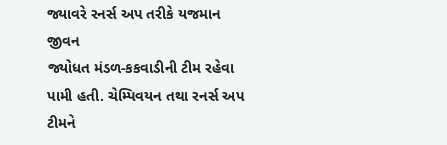જ્યાવરે રનર્સ અપ તરીકે યજમાન જીવન
જ્યોધત મંડળ-કકવાડીની ટીમ રહેવા પામી હતી. ચેમ્પિવયન તથા રનર્સ અપ ટીમને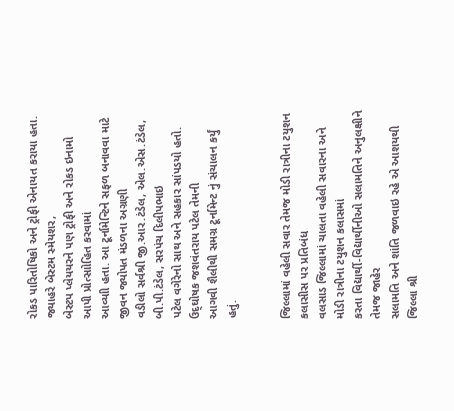રોકડ પારિતોષિકો અને ટ્રોફી એનાયત કરાયા હતા. જ્યાહરે બેસ્ટમ સ્મેયશર,
બેસ્ટપ પ્લેયયરને પણ ટ્રોફી અને રોકડ ઇનામો આપી પ્રોત્સાોહિત કરવામાં
આવ્યાી હતા. આ ટૂર્નામેન્ટિને સફળ બનાવવા માટે જીવન જ્યોપત મંડળના અગ્રણી
વડીલો સર્વશ્રી જી.આર.ટંડેલ, એલ.એસ.ટંડેલ, બી.પી.ટંડેલ, સરપંચ દિલીપભાઇ
પટેલ વગેરેનો સાથ અને સહકાર સાંપડયો હતો. ઉદ્‌ઘોષક જશવંતરાય પટેલ તેમની
આગવી શૈલીથી સમગ્ર ટૂર્નામેન્ટ નું સંચાલન કર્યું હતું.


જિલ્લામાં વહેલી સવાર તેમજ મોડી રાત્રીના ટયુશન કલાસીસ પર પ્રતિબંધ
વલસાડ જિલ્લામાં ચાલતા વહેલી સવારના અને મોડી રાત્રીના ટયુશન કલાસમાં
કરતા વિદ્યાર્થી-વિદ્યાર્થીનીઓ સલામતિને અનુલક્ષીને તેમજ જાહેર
સલામતિ અને શાંતિ જળવાઇ રહે એ આશયથી જિલ્લા શ્રી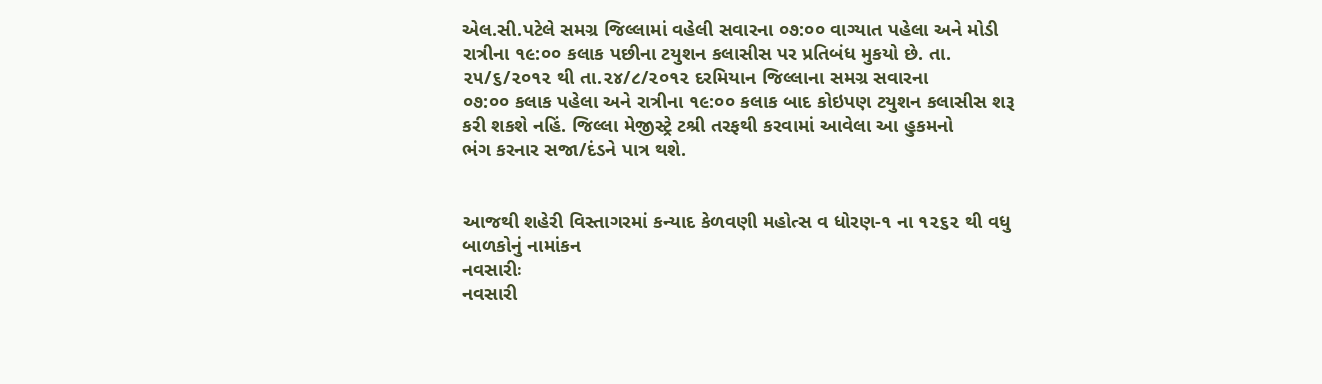એલ.સી.પટેલે સમગ્ર જિલ્લામાં વહેલી સવારના ૦૭:૦૦ વાગ્યાત પહેલા અને મોડી
રાત્રીના ૧૯:૦૦ કલાક પછીના ટયુશન કલાસીસ પર પ્રતિબંધ મુકયો છે. તા.
૨૫/૬/૨૦૧૨ થી તા.૨૪/૮/૨૦૧૨ દરમિયાન જિલ્લાના સમગ્ર સવારના
૦૭:૦૦ કલાક પહેલા અને રાત્રીના ૧૯:૦૦ કલાક બાદ કોઇપણ ટયુશન કલાસીસ શરૂ
કરી શકશે નહિં. જિલ્લા મેજીસ્ટ્રે ટશ્રી તરફથી કરવામાં આવેલા આ હુકમનો
ભંગ કરનાર સજા/દંડને પાત્ર થશે.


આજથી શહેરી વિસ્તાગરમાં કન્યાદ કેળવણી મહોત્સ વ ધોરણ-૧ ના ૧૨૬૨ થી વધુ
બાળકોનું નામાંકન
નવસારીઃ
નવસારી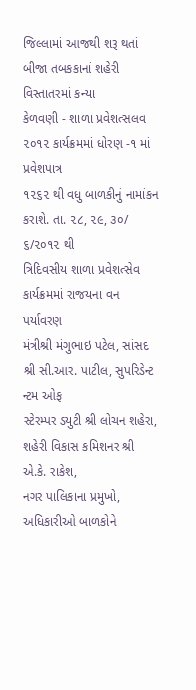જિલ્લામાં આજથી શરૂ થતાં બીજા તબકકાનાં શહેરી વિસ્તાતરમાં કન્યા
કેળવણી - શાળા પ્રવેશત્સલવ ૨૦૧૨ કાર્યક્રમમાં ધોરણ -૧ માં પ્રવેશપાત્ર
૧૨૬૨ થી વધુ બાળકીનું નામાંકન કરાશે. તા. ૨૮, ૨૯, ૩૦/ ૬/૨૦૧૨ થી
ત્રિદિવસીય શાળા પ્રવેશત્સેવ કાર્યક્રમમાં રાજયના વન પર્યાવરણ
મંત્રીશ્રી મંગુભાઇ પટેલ, સાંસદ શ્રી સી.આર. પાટીલ, સુપરિડેન્ટ ન્ટમ ઓફ
સ્ટેરમ્પર ડયુટી શ્રી લોચન શહેરા, શહેરી વિકાસ કમિશનર શ્રી એ.કે. રાકેશ,
નગર પાલિકાના પ્રમુખો, અધિકારીઓ બાળકોને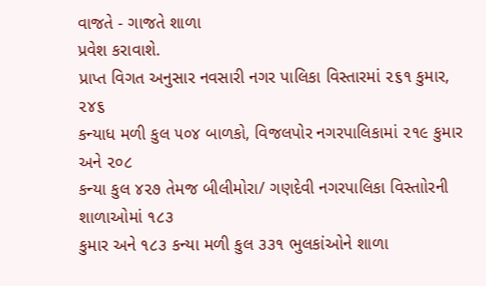વાજતે - ગાજતે શાળા
પ્રવેશ કરાવાશે.
પ્રાપ્ત વિગત અનુસાર નવસારી નગર પાલિકા વિસ્તારમાં ૨૬૧ કુમાર, ૨૪૬
કન્યાધ મળી કુલ ૫૦૪ બાળકો, વિજલપોર નગરપાલિકામાં ૨૧૯ કુમાર અને ૨૦૮
કન્યા કુલ ૪૨૭ તેમજ બીલીમોરા/ ગણદેવી નગરપાલિકા વિસ્તાોરની શાળાઓમાં ૧૮૩
કુમાર અને ૧૮૩ કન્યા મળી કુલ ૩૩૧ ભુલકાંઓને શાળા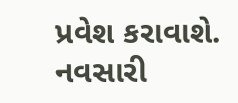પ્રવેશ કરાવાશે.
નવસારી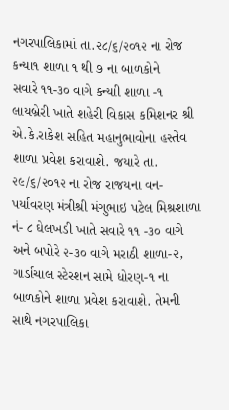નગરપાલિકામાં તા.૨૮/૬/૨૦૧૨ ના રોજ કન્યા૧ શાળા ૧ થી ૭ ના બાળકોને
સવારે ૧૧-૩૦ વાગે કન્યાી શાળા -૧ લાયબ્રેરી ખાતે શહેરી વિકાસ કમિશનર શ્રી
એ.કે.રાકેશ સહિત મહાનુભાવોના હસ્તેવ શાળા પ્રવેશ કરાવાશે. જયારે તા.
૨૯/૬/૨૦૧૨ ના રોજ રાજયના વન- પર્યાવરણ મંત્રીશ્રી મંગુભાઇ પટેલ મિશ્રશાળા
નં- ૮ ઘેલખડી ખાતે સવારે ૧૧ -૩૦ વાગે અને બપોરે ૨-૩૦ વાગે મરાઠી શાળા-૨,
ગાર્ડાચાલ સ્ટેરશન સામે ધોરણ-૧ ના બાળકોને શાળા પ્રવેશ કરાવાશે. તેમની
સાથે નગરપાલિકા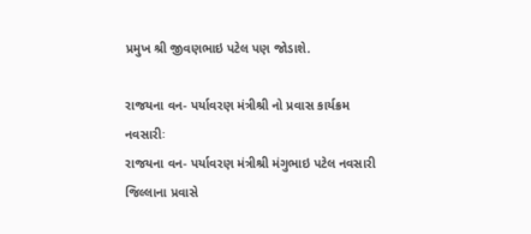પ્રમુખ શ્રી જીવણભાઇ પટેલ પણ જોડાશે.

રાજયના વન- પર્યાવરણ મંત્રીશ્રી નો પ્રવાસ કાર્યક્રમ
નવસારીઃ
રાજયના વન- પર્યાવરણ મંત્રીશ્રી મંગુભાઇ પટેલ નવસારી જિલ્લાના પ્રવાસે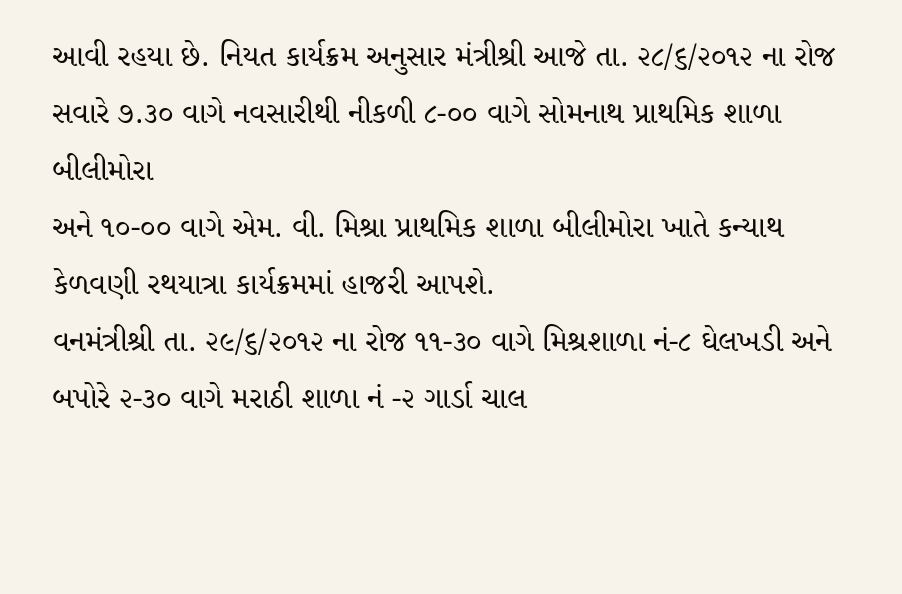આવી રહયા છે. નિયત કાર્યક્રમ અનુસાર મંત્રીશ્રી આજે તા. ૨૮/૬/૨૦૧૨ ના રોજ
સવારે ૭.૩૦ વાગે નવસારીથી નીકળી ૮-૦૦ વાગે સોમનાથ પ્રાથમિક શાળા બીલીમોરા
અને ૧૦-૦૦ વાગે એમ. વી. મિશ્રા પ્રાથમિક શાળા બીલીમોરા ખાતે કન્યાથ
કેળવણી રથયાત્રા કાર્યક્રમમાં હાજરી આપશે.
વનમંત્રીશ્રી તા. ૨૯/૬/૨૦૧૨ ના રોજ ૧૧-૩૦ વાગે મિશ્રશાળા નં-૮ ઘેલખડી અને
બપોરે ૨-૩૦ વાગે મરાઠી શાળા નં -૨ ગાર્ડા ચાલ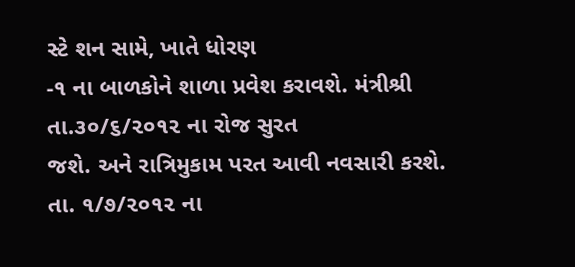સ્ટે શન સામે, ખાતે ધોરણ
-૧ ના બાળકોને શાળા પ્રવેશ કરાવશે. મંત્રીશ્રી તા.૩૦/૬/૨૦૧૨ ના રોજ સુરત
જશે. અને રાત્રિમુકામ પરત આવી નવસારી કરશે. તા. ૧/૭/૨૦૧૨ ના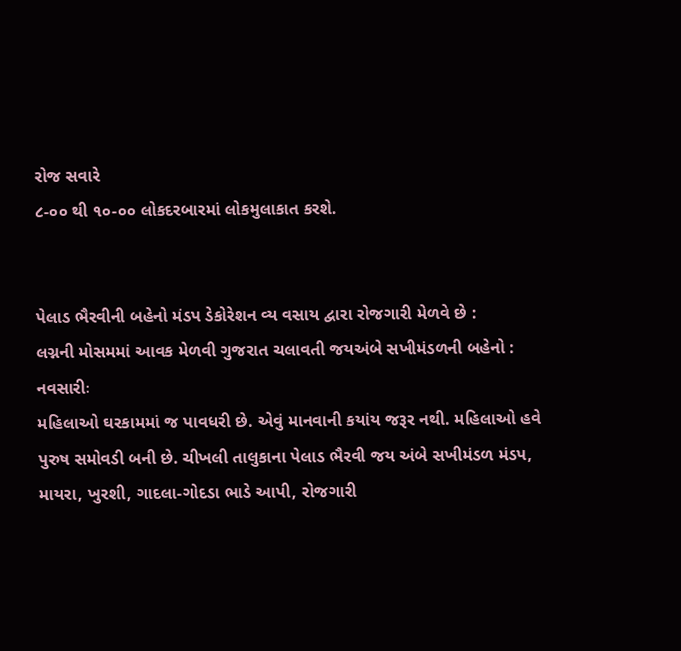રોજ સવારે
૮-૦૦ થી ૧૦-૦૦ લોકદરબારમાં લોકમુલાકાત કરશે.


પેલાડ ભૈરવીની બહેનો મંડપ ડેકોરેશન વ્ય વસાય દ્વારા રોજગારી મેળવે છે :
લગ્નની મોસમમાં આવક મેળવી ગુજરાત ચલાવતી જયઅંબે સખીમંડળની બહેનો :
નવસારીઃ
મહિલાઓ ઘરકામમાં જ પાવધરી છે. એવું માનવાની કયાંય જરૂર નથી. મહિલાઓ હવે
પુરુષ સમોવડી બની છે. ચીખલી તાલુકાના પેલાડ ભૈરવી જય અંબે સખીમંડળ મંડપ,
માયરા, ખુરશી, ગાદલા-ગોદડા ભાડે આપી, રોજગારી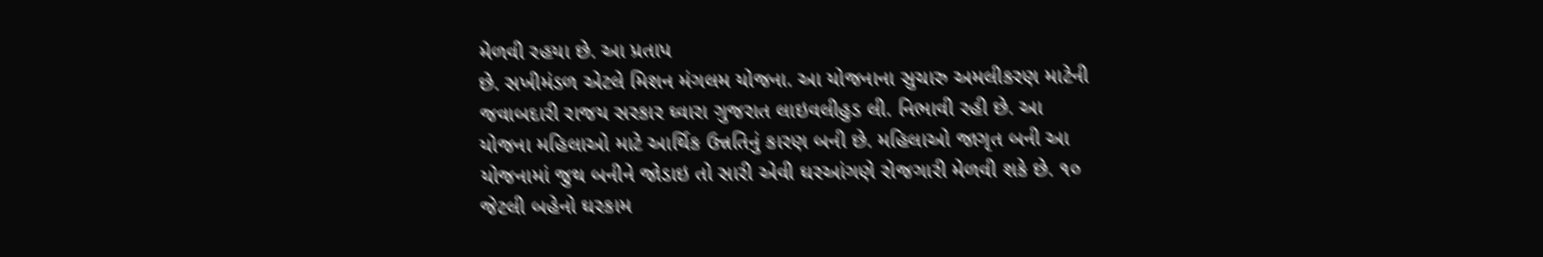મેળવી રહયા છે. આ પ્રતાપ
છે. સખીમંડળ એટલે મિશન મંગલમ યોજના. આ યોજનાના સુચારુ અમલીકરણ માટેની
જવાબદારી રાજય સરકાર ઘ્વારા ગુજરાત લાઇવલીહુડ લી. નિભાવી રહી છે. આ
યોજના મહિલાઓ માટે આર્થિક ઉન્નતિનું કારણ બની છે. મહિલાઓ જાગૃત બની આ
યોજનામાં જુથ બનીને જોડાઇ તો સારી એવી ઘરઆંગણે રોજગારી મેળવી શકે છે. ૧૦
જેટલી બહેનો ઘરકામ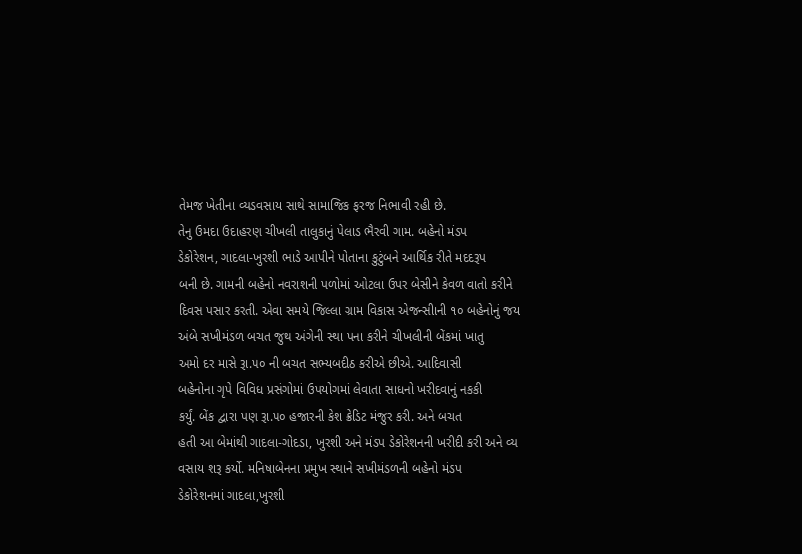તેમજ ખેતીના વ્યડવસાય સાથે સામાજિક ફરજ નિભાવી રહી છે.
તેનુ ઉમદા ઉદાહરણ ચીખલી તાલુકાનું પેલાડ ભૈરવી ગામ. બહેનો મંડપ
ડેકોરેશન, ગાદલા-ખુરશી ભાડે આપીને પોતાના કુટુંબને આર્થિક રીતે મદદરૂપ
બની છે. ગામની બહેનો નવરાશની પળોમાં ઓટલા ઉપર બેસીને કેવળ વાતો કરીને
દિવસ પસાર કરતી. એવા સમયે જિલ્લા ગ્રામ વિકાસ એજન્સીાની ૧૦ બહેનોનું જય
અંબે સખીમંડળ બચત જુથ અંગેની સ્થા પના કરીને ચીખલીની બેંકમાં ખાતુ
અમો દર માસે રૂા.૫૦ ની બચત સભ્યબદીઠ કરીએ છીએ. આદિવાસી
બહેનોના ગૃપે વિવિધ પ્રસંગોમાં ઉપયોગમાં લેવાતા સાધનો ખરીદવાનું નકકી
કર્યું. બેંક દ્વારા પણ રૂા.૫૦ હજારની કેશ ક્રેડિટ મંજુર કરી. અને બચત
હતી આ બેમાંથી ગાદલા-ગોદડા, ખુરશી અને મંડપ ડેકોરેશનની ખરીદી કરી અને વ્ય
વસાય શરૂ કર્યો. મનિષાબેનના પ્રમુખ સ્થાને સખીમંડળની બહેનો મંડપ
ડેકોરેશનમાં ગાદલા,ખુરશી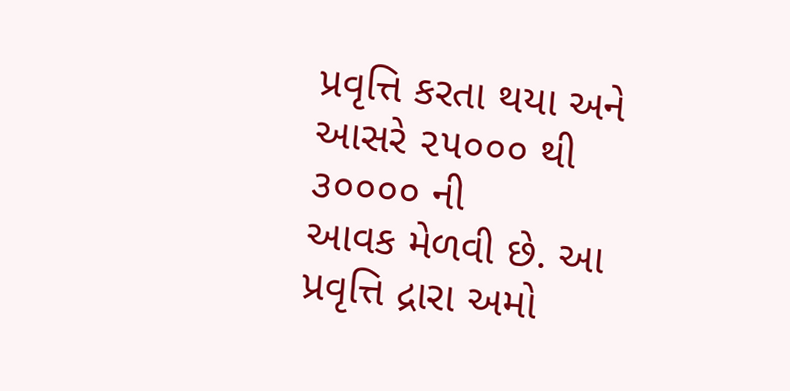પ્રવૃત્તિ કરતા થયા અને આસરે ૨૫૦૦૦ થી ૩૦૦૦૦ ની
આવક મેળવી છે. આ પ્રવૃત્તિ દ્રારા અમો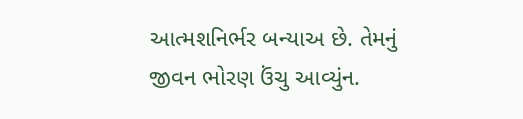આત્મશનિર્ભર બન્યાઅ છે. તેમનું
જીવન ભોરણ ઉંચુ આવ્યુંન.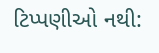ટિપ્પણીઓ નથી: